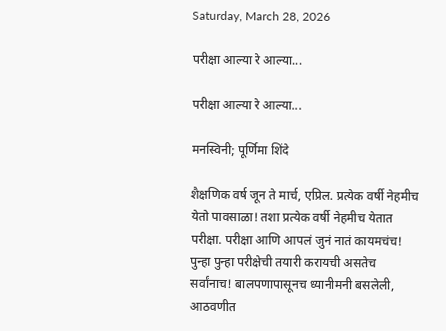Saturday, March 28, 2026

परीक्षा आल्या रे आल्या...

परीक्षा आल्या रे आल्या...

मनस्विनी; पूर्णिमा शिंदे

शैक्षणिक वर्ष जून ते मार्च, एप्रिल. प्रत्येक वर्षी नेहमीच येतो पावसाळा! तशा प्रत्येक वर्षी नेहमीच येतात परीक्षा. परीक्षा आणि आपलं जुनं नातं कायमचंच! पुन्हा पुन्हा परीक्षेची तयारी करायची असतेच सर्वांनाच! बालपणापासूनच ध्यानीमनी बसलेली, आठवणीत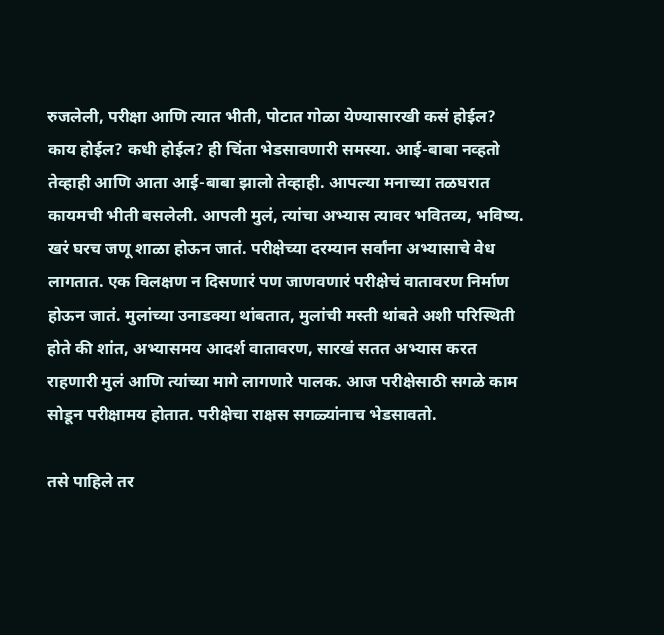रुजलेली, परीक्षा आणि त्यात भीती, पोटात गोळा येण्यासारखी कसं होईल? काय होईल? कधी होईल? ही चिंता भेडसावणारी समस्या. आई-बाबा नव्हतो तेव्हाही आणि आता आई-बाबा झालो तेव्हाही. आपल्या मनाच्या तळघरात कायमची भीती बसलेली. आपली मुलं, त्यांचा अभ्यास त्यावर भवितव्य, भविष्य. खरं घरच जणू शाळा होऊन जातं. परीक्षेच्या दरम्यान सर्वांना अभ्यासाचे वेध लागतात. एक विलक्षण न दिसणारं पण जाणवणारं परीक्षेचं वातावरण निर्माण होऊन जातं. मुलांच्या उनाडक्या थांबतात, मुलांची मस्ती थांबते अशी परिस्थिती होते की शांत, अभ्यासमय आदर्श वातावरण, सारखं सतत अभ्यास करत राहणारी मुलं आणि त्यांच्या मागे लागणारे पालक. आज परीक्षेसाठी सगळे काम सोडून परीक्षामय होतात. परीक्षेचा राक्षस सगळ्यांनाच भेडसावतो.

तसे पाहिले तर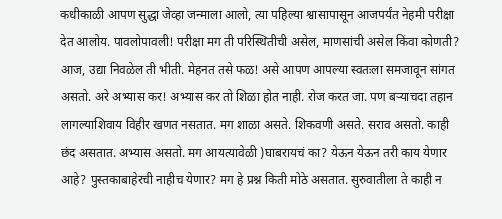कधीकाळी आपण सुद्धा जेव्हा जन्माला आलो, त्या पहिल्या श्वासापासून आजपर्यंत नेहमी परीक्षा देत आलोय. पावलोपावली! परीक्षा मग ती परिस्थितीची असेल, माणसांची असेल किंवा कोणती? आज, उद्या निवळेल ती भीती. मेहनत तसे फळ! असे आपण आपल्या स्वतःला समजावून सांगत असतो. अरे अभ्यास कर! अभ्यास कर तो शिळा होत नाही. रोज करत जा. पण बऱ्याचदा तहान लागल्याशिवाय विहीर खणत नसतात. मग शाळा असते. शिकवणी असते. सराव असतो. काही छंद असतात. अभ्यास असतो. मग आयत्यावेळी )घाबरायचं का? येऊन येऊन तरी काय येणार आहे? पुस्तकाबाहेरची नाहीच येणार? मग हे प्रश्न किती मोठे असतात. सुरुवातीला ते काही न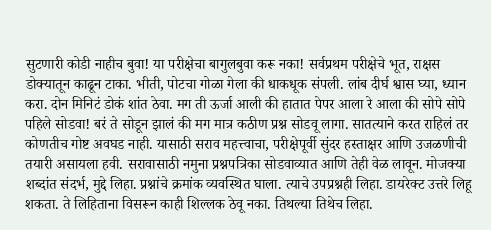सुटणारी कोडी नाहीच बुवा! या परीक्षेचा बागुलबुवा करू नका! सर्वप्रथम परीक्षेचे भूत, राक्षस डोक्यातून काढून टाका. भीती, पोटचा गोळा गेला की धाकधूक संपली. लांब दीर्घ श्वास घ्या, ध्यान करा. दोन मिनिटं डोकं शांत ठेवा. मग ती ऊर्जा आली की हातात पेपर आला रे आला की सोपे सोपे पहिले सोडवा! बरं ते सोडून झालं की मग मात्र कठीण प्रश्न सोडवू लागा. सातत्याने करत राहिलं तर कोणतीच गोष्ट अवघड नाही. यासाठी सराव महत्त्वाचा, परीक्षेपूर्वी सुंदर हस्ताक्षर आणि उजळणीची तयारी असायला हवी. सरावासाठी नमुना प्रश्नपत्रिका सोडवाव्यात आणि तेही वेळ लावून. मोजक्या शब्दांत संदर्भ, मुद्दे लिहा. प्रश्नांचे क्रमांक व्यवस्थित घाला. त्याचे उपप्रश्नही लिहा. डायरेक्ट उत्तरे लिहू शकता. ते लिहिताना विसरून काही शिल्लक ठेवू नका. तिथल्या तिथेच लिहा.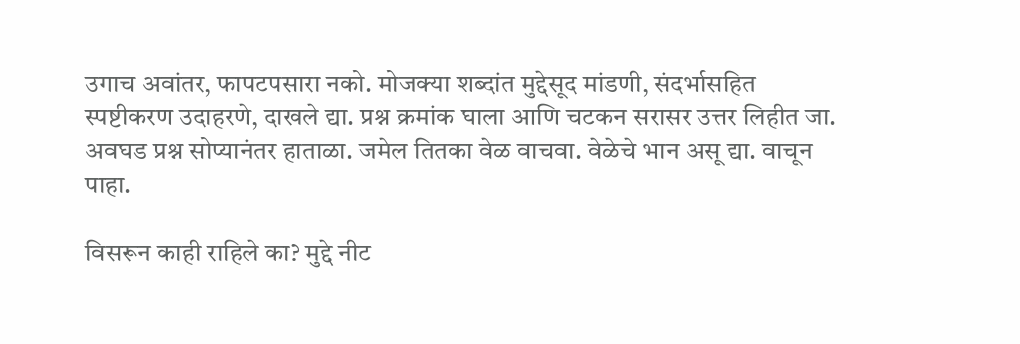उगाच अवांतर, फापटपसारा नको. मोजक्या शब्दांत मुद्देसूद मांडणी, संदर्भासहित स्पष्टीकरण उदाहरणे, दाखले द्या. प्रश्न क्रमांक घाला आणि चटकन सरासर उत्तर लिहीत जा. अवघड प्रश्न सोप्यानंतर हाताळा. जमेल तितका वेळ वाचवा. वेळेचे भान असू द्या. वाचून पाहा.

विसरून काही राहिले का? मुद्दे नीट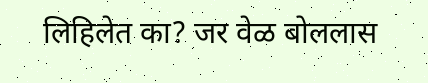लिहिलेत का? जर वेळ बोललास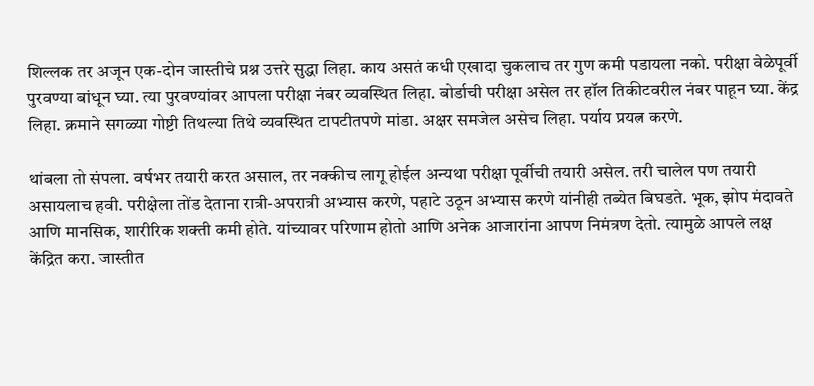शिल्लक तर अजून एक-दोन जास्तीचे प्रश्न उत्तरे सुद्धा लिहा. काय असतं कधी एखादा चुकलाच तर गुण कमी पडायला नको. परीक्षा वेळेपूर्वी पुरवण्या बांधून घ्या. त्या पुरवण्यांवर आपला परीक्षा नंबर व्यवस्थित लिहा. बोर्डाची परीक्षा असेल तर हॉल तिकीटवरील नंबर पाहून घ्या. केंद्र लिहा. क्रमाने सगळ्या गोष्टी तिथल्या तिथे व्यवस्थित टापटीतपणे मांडा. अक्षर समजेल असेच लिहा. पर्याय प्रयत्न करणे.

थांबला तो संपला. वर्षभर तयारी करत असाल, तर नक्कीच लागू होईल अन्यथा परीक्षा पूर्वीची तयारी असेल. तरी चालेल पण तयारी असायलाच हवी. परीक्षेला तोंड देताना रात्री-अपरात्री अभ्यास करणे, पहाटे उठून अभ्यास करणे यांनीही तब्येत बिघडते. भूक, झोप मंदावते आणि मानसिक, शारीरिक शक्ती कमी होते. यांच्यावर परिणाम होतो आणि अनेक आजारांना आपण निमंत्रण देतो. त्यामुळे आपले लक्ष केंद्रित करा. जास्तीत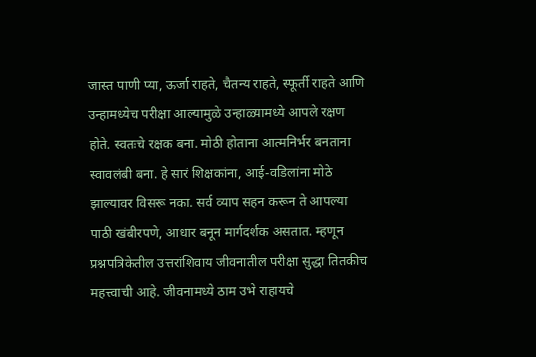जास्त पाणी प्या, ऊर्जा राहते, चैतन्य राहते, स्फूर्ती राहते आणि उन्हामध्येच परीक्षा आल्यामुळे उन्हाळ्यामध्ये आपले रक्षण होते. स्वतःचे रक्षक बना. मोठी होताना आत्मनिर्भर बनताना स्वावलंबी बना. हे सारं शिक्षकांना, आई-वडिलांना मोठे झाल्यावर विसरू नका. सर्व व्याप सहन करून ते आपल्या पाठी खंबीरपणे, आधार बनून मार्गदर्शक असतात. म्हणून प्रश्नपत्रिकेतील उत्तरांशिवाय जीवनातील परीक्षा सुद्धा तितकीच महत्त्वाची आहे. जीवनामध्ये ठाम उभे राहायचे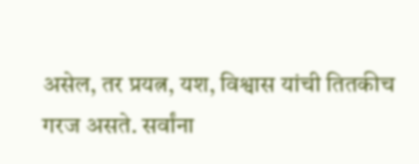असेल, तर प्रयत्न, यश, विश्वास यांची तितकीच गरज असते. सर्वांना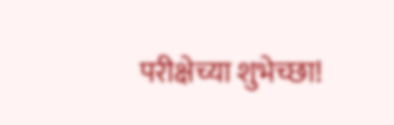परीक्षेच्या शुभेच्छा!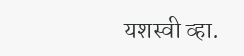यशस्वी व्हा.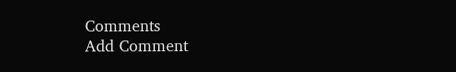Comments
Add Comment